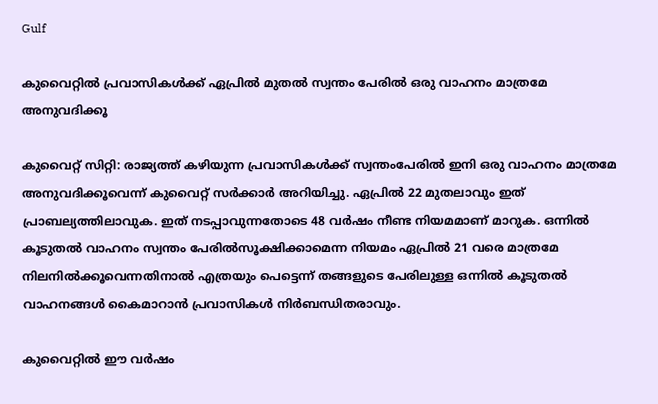Gulf

കുവൈറ്റില്‍ പ്രവാസികള്‍ക്ക് ഏപ്രില്‍ മുതല്‍ സ്വന്തം പേരില്‍ ഒരു വാഹനം മാത്രമേ അനുവദിക്കൂ

കുവൈറ്റ് സിറ്റി: രാജ്യത്ത് കഴിയുന്ന പ്രവാസികള്‍ക്ക് സ്വന്തംപേരില്‍ ഇനി ഒരു വാഹനം മാത്രമേ അനുവദിക്കൂവെന്ന് കുവൈറ്റ് സര്‍ക്കാര്‍ അറിയിച്ചു. ഏപ്രില്‍ 22 മുതലാവും ഇത് പ്രാബല്യത്തിലാവുക. ഇത് നടപ്പാവുന്നതോടെ 48 വര്‍ഷം നീണ്ട നിയമമാണ് മാറുക. ഒന്നില്‍ കൂടുതല്‍ വാഹനം സ്വന്തം പേരില്‍സൂക്ഷിക്കാമെന്ന നിയമം ഏപ്രില്‍ 21 വരെ മാത്രമേ നിലനില്‍ക്കൂവെന്നതിനാല്‍ എത്രയും പെട്ടെന്ന് തങ്ങളുടെ പേരിലുള്ള ഒന്നില്‍ കൂടുതല്‍ വാഹനങ്ങള്‍ കൈമാറാന്‍ പ്രവാസികള്‍ നിര്‍ബന്ധിതരാവും.

കുവൈറ്റില്‍ ഈ വര്‍ഷം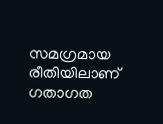സമഗ്രമായ രീതിയിലാണ് ഗതാഗത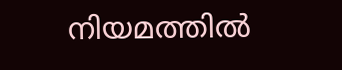നിയമത്തില്‍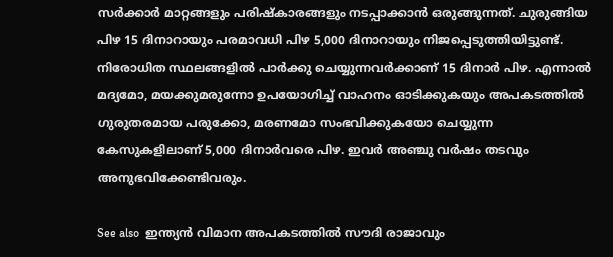സര്‍ക്കാര്‍ മാറ്റങ്ങളും പരിഷ്‌കാരങ്ങളും നടപ്പാക്കാന്‍ ഒരുങ്ങുന്നത്. ചുരുങ്ങിയ പിഴ 15 ദിനാറായും പരമാവധി പിഴ 5,000 ദിനാറായും നിജപ്പെടുത്തിയിട്ടുണ്ട്. നിരോധിത സ്ഥലങ്ങളില്‍ പാര്‍ക്കു ചെയ്യുന്നവര്‍ക്കാണ് 15 ദിനാര്‍ പിഴ. എന്നാല്‍ മദ്യമോ, മയക്കുമരുന്നോ ഉപയോഗിച്ച് വാഹനം ഓടിക്കുകയും അപകടത്തില്‍ ഗുരുതരമായ പരുക്കോ, മരണമോ സംഭവിക്കുകയോ ചെയ്യുന്ന കേസുകളിലാണ് 5,000 ദിനാര്‍വരെ പിഴ. ഇവര്‍ അഞ്ചു വര്‍ഷം തടവും അനുഭവിക്കേണ്ടിവരും.

See also  ഇന്ത്യൻ വിമാന അപകടത്തിൽ സൗദി രാജാവും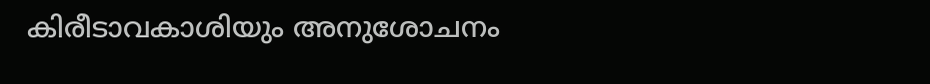കിരീടാവകാശിയും അനുശോചനം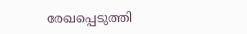രേഖപ്പെടുത്തി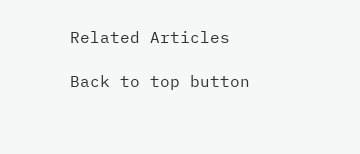Related Articles

Back to top button